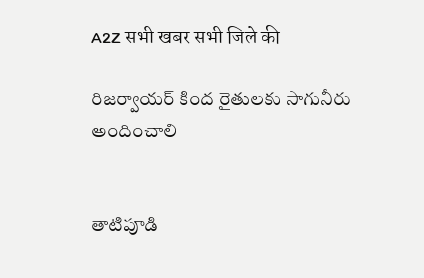A2Z सभी खबर सभी जिले की

రిజర్వాయర్‌ కింద రైతులకు సాగునీరు అందించాలి


తాటిపూడి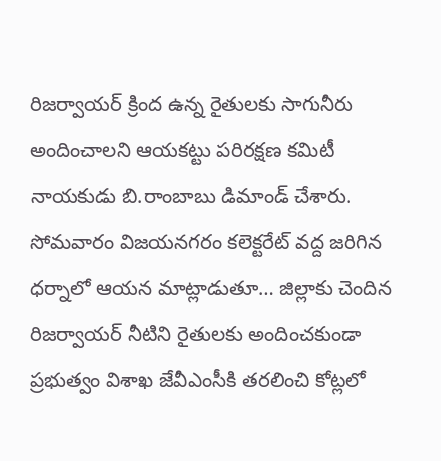రిజర్వాయర్‌ క్రింద ఉన్న రైతులకు సాగునీరు అందించాలని ఆయకట్టు పరిరక్షణ కమిటీ నాయకుడు బి.రాంబాబు డిమాండ్‌ చేశారు. సోమవారం విజయనగరం కలెక్టరేట్‌ వద్ద జరిగిన ధర్నాలో ఆయన మాట్లాడుతూ… జిల్లాకు చెందిన రిజర్వాయర్‌ నీటిని రైతులకు అందించకుండా ప్రభుత్వం విశాఖ జేవీఎంసీకి తరలించి కోట్లలో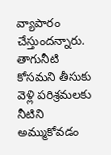వ్యాపారం చేస్తుందన్నారు. తాగునీటి కోసమని తీసుకు వెళ్లి పరిశ్రమలకు నీటిని అమ్ముకోవడం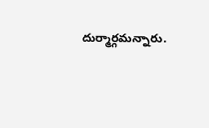దుర్మార్గమన్నారు.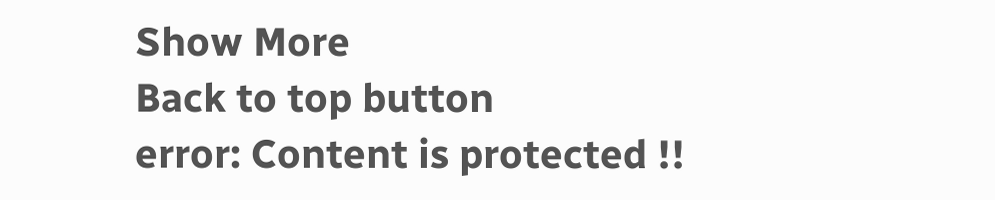Show More
Back to top button
error: Content is protected !!